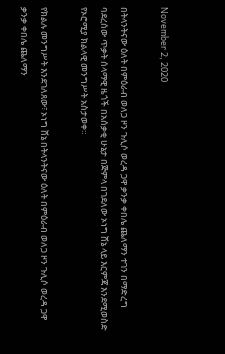November 2, 2020

በትላንትናው ዕለት በምዕራብ ወለጋ ዞን ጉሊሶ ወረዳ ጋዋ ቃንቃ ቀበሌ ጨለማን ተገን በማድረግ ባደረሰው ጥቃት ሰላማዊ ዜጎች በአሰቃቂ ሁኔታ በጅምላ በገደለው ኦነግ ሸኔ ላይ እርምጃ እንደሚወስድ የኦሮሚያ ክልላዊ መንግሥት አስታወቀ።

የክልሉ መንግሥት እንደገለጸው፣ ኦነግ ሸኔ በትላንትናው ዕለት በምዕራብ ወለጋ ዞን ጉሊሶ ወረዳ ጋዋ ቃንቃ ቀበሌ ጨለማን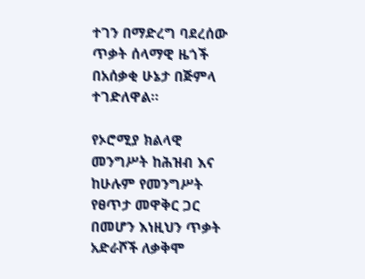ተገን በማድረግ ባደረሰው ጥቃት ሰላማዊ ዜጎች በአሰቃቂ ሁኔታ በጅምላ ተገድለዋል።

የኦሮሚያ ክልላዊ መንግሥት ከሕዝብ እና ከሁሉም የመንግሥት የፀጥታ መዋቅር ጋር በመሆን እነዚህን ጥቃት አድራሾች ለቃቅሞ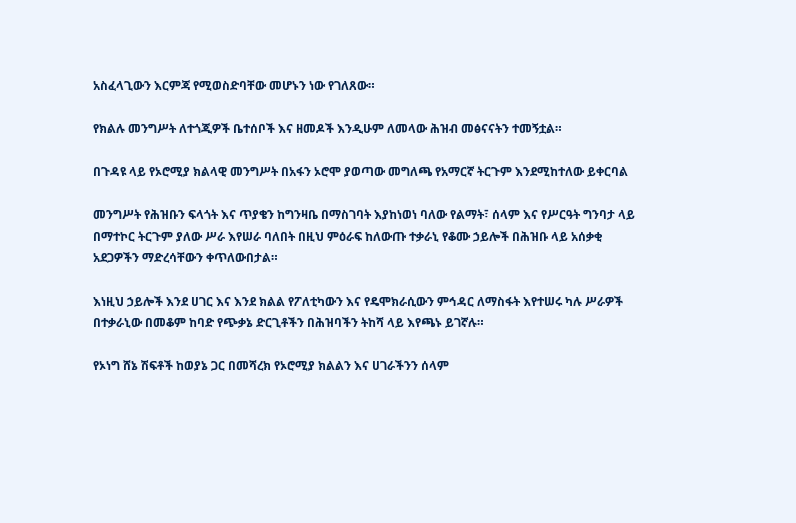አስፈላጊውን እርምጃ የሚወስድባቸው መሆኑን ነው የገለጸው።

የክልሉ መንግሥት ለተጎጂዎች ቤተሰቦች እና ዘመዶች እንዲሁም ለመላው ሕዝብ መፅናናትን ተመኝቷል።

በጉዳዩ ላይ የኦሮሚያ ክልላዊ መንግሥት በአፋን ኦሮሞ ያወጣው መግለጫ የአማርኛ ትርጉም እንደሚከተለው ይቀርባል

መንግሥት የሕዝቡን ፍላጎት እና ጥያቄን ከግንዛቤ በማስገባት እያከነወነ ባለው የልማት፣ ሰላም እና የሥርዓት ግንባታ ላይ በማተኮር ትርጉም ያለው ሥራ እየሠራ ባለበት በዚህ ምዕራፍ ከለውጡ ተቃራኒ የቆሙ ኃይሎች በሕዝቡ ላይ አሰቃቂ አደጋዎችን ማድረሳቸውን ቀጥለውበታል።

እነዚህ ኃይሎች እንደ ሀገር እና እንደ ክልል የፖለቲካውን እና የዴሞክራሲውን ምኅዳር ለማስፋት እየተሠሩ ካሉ ሥራዎች በተቃራኒው በመቆም ከባድ የጭቃኔ ድርጊቶችን በሕዝባችን ትከሻ ላይ እየጫኑ ይገኛሉ።

የኦነግ ሸኔ ሽፍቶች ከወያኔ ጋር በመሻረክ የኦሮሚያ ክልልን እና ሀገራችንን ሰላም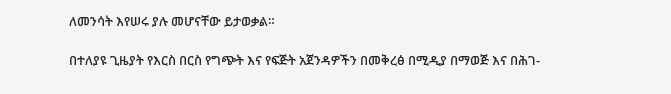ለመንሳት እየሠሩ ያሉ መሆናቸው ይታወቃል።

በተለያዩ ጊዜያት የእርስ በርስ የግጭት እና የፍጅት አጀንዳዎችን በመቅረፅ በሚዲያ በማወጅ እና በሕገ-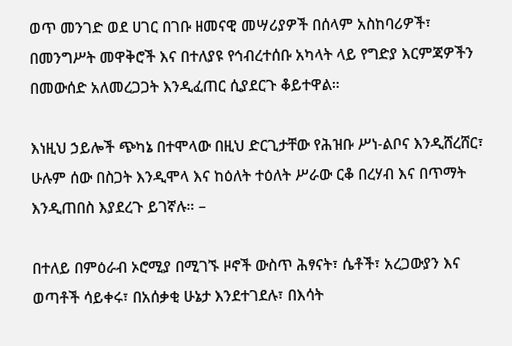ወጥ መንገድ ወደ ሀገር በገቡ ዘመናዊ መሣሪያዎች በሰላም አስከባሪዎች፣ በመንግሥት መዋቅሮች እና በተለያዩ የኅብረተሰቡ አካላት ላይ የግድያ እርምጃዎችን በመውሰድ አለመረጋጋት እንዲፈጠር ሲያደርጉ ቆይተዋል።

እነዚህ ኃይሎች ጭካኔ በተሞላው በዚህ ድርጊታቸው የሕዝቡ ሥነ-ልቦና እንዲሸረሸር፣ ሁሉም ሰው በስጋት እንዲሞላ እና ከዕለት ተዕለት ሥራው ርቆ በረሃብ እና በጥማት እንዲጠበስ እያደረጉ ይገኛሉ። –

በተለይ በምዕራብ ኦሮሚያ በሚገኙ ዞኖች ውስጥ ሕፃናት፣ ሴቶች፣ አረጋውያን እና ወጣቶች ሳይቀሩ፣ በአሰቃቂ ሁኔታ እንደተገደሉ፣ በእሳት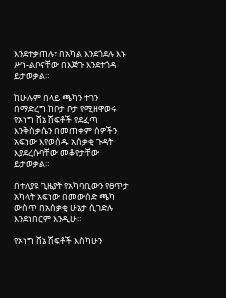እንደተቃጠሉ፣ በአካል እንደጎደሉ እኑ ሥነ-ልቦናቸው በእጅጉ እንደተጎዳ ይታወቃል።

ከሁሉም በላይ ጫካን ተገን በማድረግ ከቦታ ቦታ የሚዘዋወሩ የኦነግ ሸኔ ሽፍቶች የደፈጣ እንቅስቃሴን በመጠቀም ሰዎችን አፍነው እየወሰዱ አሰቃቂ ጉዳት እያደረሱባቸው መቆየታቸው ይታወቃል።

በተለያዩ ጊዜያት የአካባቢውን የፀጥታ አካላት አፍነው በመውሰድ ጫካ ውስጥ በአሰቃቂ ሁኔታ ሲገድሉ እንደነበርም እንዲሁ።

የኦነግ ሸኔ ሽፍቶች እስካሁን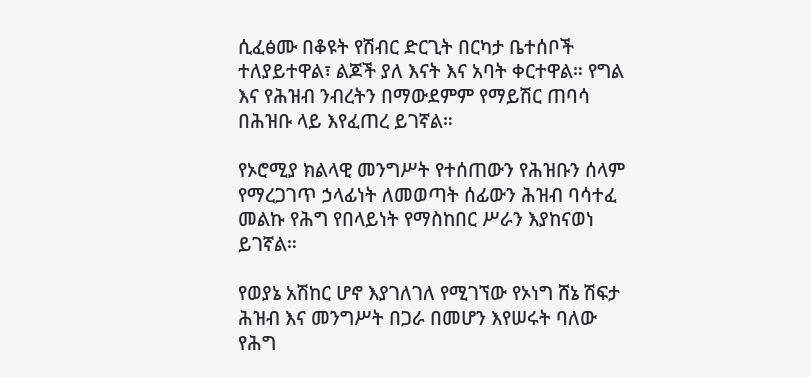ሲፈፅሙ በቆዩት የሽብር ድርጊት በርካታ ቤተሰቦች ተለያይተዋል፣ ልጆች ያለ እናት እና አባት ቀርተዋል። የግል እና የሕዝብ ንብረትን በማውደምም የማይሽር ጠባሳ በሕዝቡ ላይ እየፈጠረ ይገኛል።

የኦሮሚያ ክልላዊ መንግሥት የተሰጠውን የሕዝቡን ሰላም የማረጋገጥ ኃላፊነት ለመወጣት ሰፊውን ሕዝብ ባሳተፈ መልኩ የሕግ የበላይነት የማስከበር ሥራን እያከናወነ ይገኛል።

የወያኔ አሽከር ሆኖ እያገለገለ የሚገኘው የኦነግ ሸኔ ሽፍታ ሕዝብ እና መንግሥት በጋራ በመሆን እየሠሩት ባለው የሕግ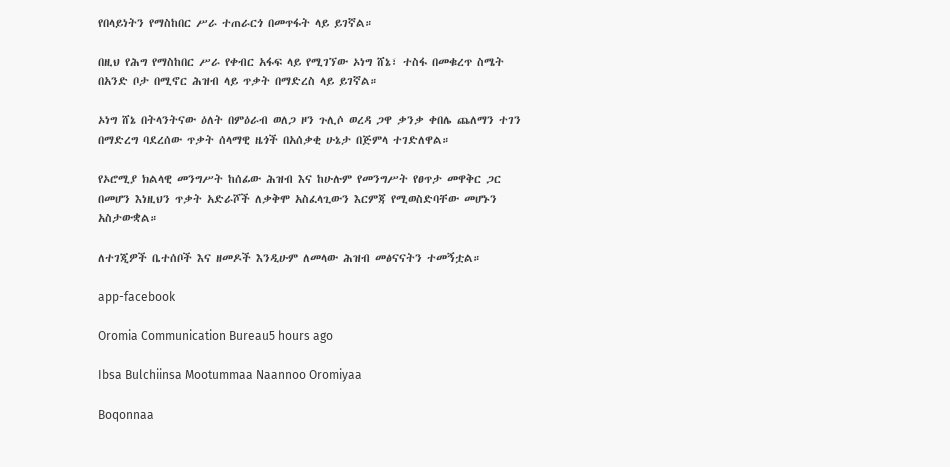የበላይነትን የማስከበር ሥራ ተጠራርጎ በመጥፋት ላይ ይገኛል።

በዚህ የሕግ የማስከበር ሥራ የቀብር አፋፍ ላይ የሚገኘው ኦነግ ሸኔ፣ ተስፋ በመቁረጥ ስሜት በአንድ ቦታ በሚኖር ሕዝብ ላይ ጥቃት በማድረስ ላይ ይገኛል።

ኦነግ ሸኔ በትላንትናው ዕለት በምዕራብ ወለጋ ዞን ጉሊሶ ወረዳ ጋዋ ቃንቃ ቀበሌ ጨለማን ተገን በማድረግ ባደረሰው ጥቃት ሰላማዊ ዜጎች በአሰቃቂ ሁኔታ በጅምላ ተገድለዋል።

የኦሮሚያ ክልላዊ መንግሥት ከሰፊው ሕዝብ እና ከሁሉም የመንግሥት የፀጥታ መዋቅር ጋር በመሆን እነዚህን ጥቃት አድራሾች ለቃቅሞ አስፈላጊውን እርምጃ የሚወስድባቸው መሆኑን አስታውቋል።

ለተገጂዎች ቤተሰቦች እና ዘመዶች እንዲሁም ለመላው ሕዝብ መፅናናትን ተመኝቷል።

app-facebook

Oromia Communication Bureau5 hours ago

Ibsa Bulchiinsa Mootummaa Naannoo Oromiyaa

Boqonnaa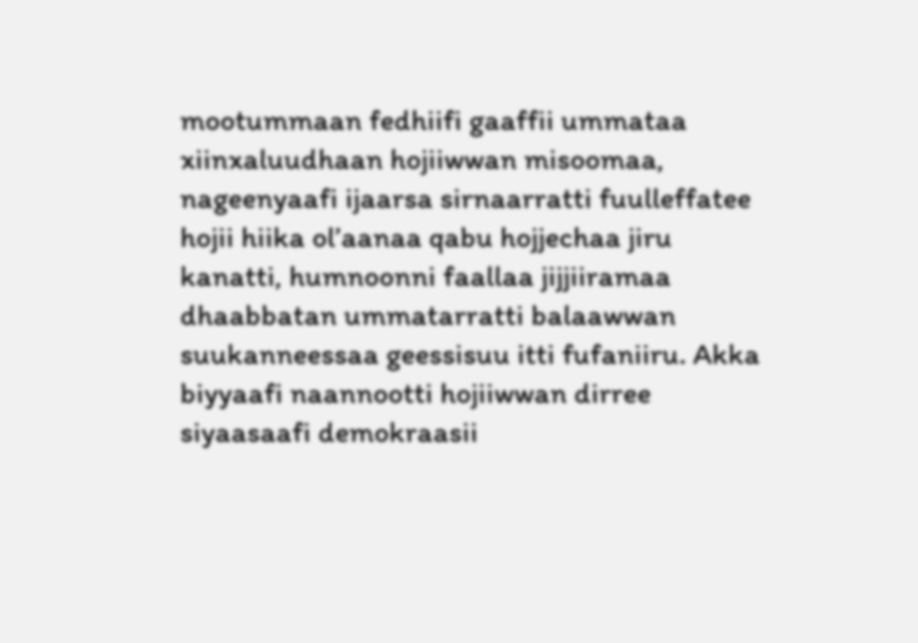mootummaan fedhiifi gaaffii ummataa xiinxaluudhaan hojiiwwan misoomaa, nageenyaafi ijaarsa sirnaarratti fuulleffatee hojii hiika ol’aanaa qabu hojjechaa jiru kanatti, humnoonni faallaa jijjiiramaa dhaabbatan ummatarratti balaawwan suukanneessaa geessisuu itti fufaniiru. Akka biyyaafi naannootti hojiiwwan dirree siyaasaafi demokraasii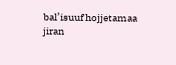bal’isuuf hojjetamaa jiran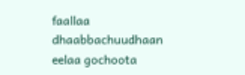faallaa dhaabbachuudhaan eelaa gochoota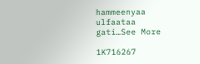hammeenyaa ulfaataa gati…See More

1K716267